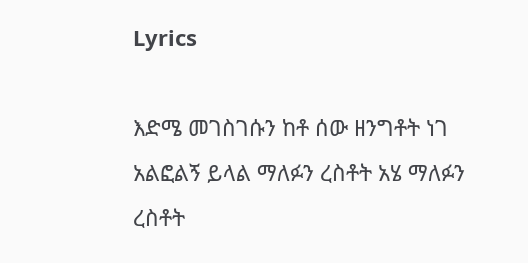Lyrics

እድሜ መገስገሱን ከቶ ሰው ዘንግቶት ነገ አልፎልኝ ይላል ማለፉን ረስቶት አሄ ማለፉን ረስቶት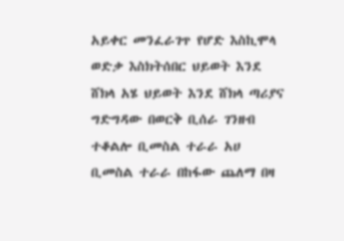አይቀር መንፈራገጥ የሆድ እስኪሞላ ወድቃ እስክትሰበር ህይወት እንደ ሸክላ አሄ ህይወት እንደ ሸክላ ጣሪያና ግድግዳው በወርቅ ቢሰራ ገንዘብ ተቆልሎ ቢመስል ተራራ አሀ ቢመስል ተራራ በከፋው ጨለማ በዛ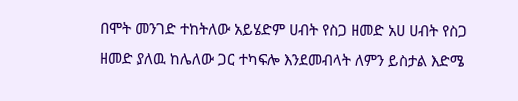በሞት መንገድ ተከትለው አይሄድም ሀብት የስጋ ዘመድ አሀ ሀብት የስጋ ዘመድ ያለዉ ከሌለው ጋር ተካፍሎ እንደመብላት ለምን ይስታል እድሜ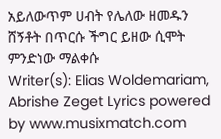አይለውጥም ሀብት የሌለው ዘመዱን ሸኝቶት በጥርሱ ችግር ይዘው ሲሞት ምንድነው ማልቀሱ
Writer(s): Elias Woldemariam, Abrishe Zeget Lyrics powered by www.musixmatch.com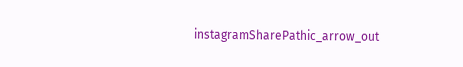instagramSharePathic_arrow_out